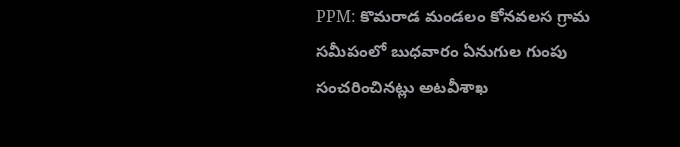PPM: కొమరాడ మండలం కోనవలస గ్రామ సమీపంలో బుధవారం ఏనుగుల గుంపు సంచరించినట్లు అటవీశాఖ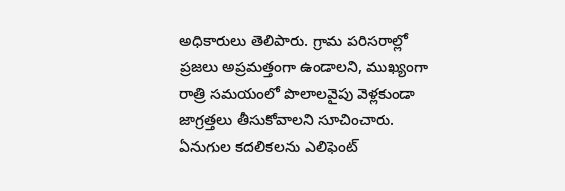అధికారులు తెలిపారు. గ్రామ పరిసరాల్లో ప్రజలు అప్రమత్తంగా ఉండాలని, ముఖ్యంగా రాత్రి సమయంలో పొలాలవైపు వెళ్లకుండా జాగ్రత్తలు తీసుకోవాలని సూచించారు. ఏనుగుల కదలికలను ఎలిఫెంట్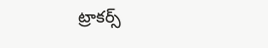ట్రాకర్స్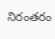నిరంతరం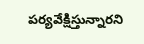పర్యవేక్షిస్తున్నారని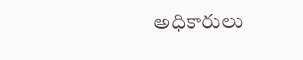అధికారులు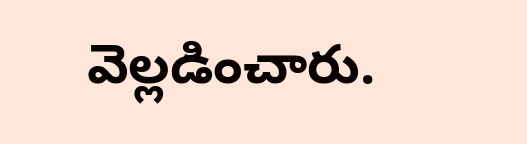వెల్లడించారు.